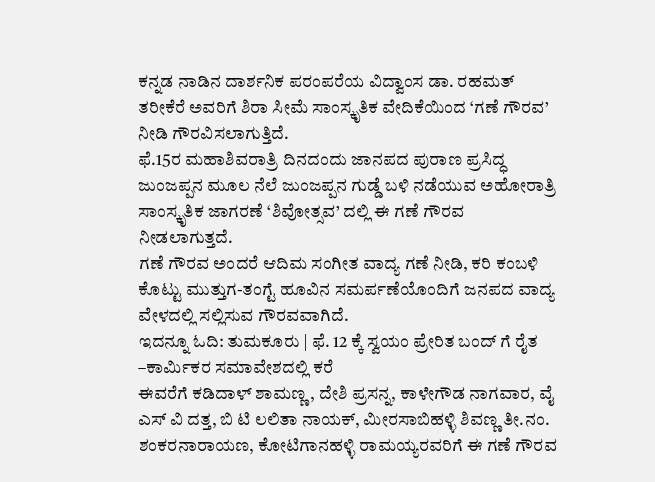ಕನ್ನಡ ನಾಡಿನ ದಾರ್ಶನಿಕ ಪರಂಪರೆಯ ವಿದ್ವಾಂಸ ಡಾ. ರಹಮತ್ ತರೀಕೆರೆ ಅವರಿಗೆ ಶಿರಾ ಸೀಮೆ ಸಾಂಸ್ಕೃತಿಕ ವೇದಿಕೆಯಿಂದ ‘ಗಣೆ ಗೌರವ’ ನೀಡಿ ಗೌರವಿಸಲಾಗುತ್ತಿದೆ.
ಫೆ.15ರ ಮಹಾಶಿವರಾತ್ರಿ ದಿನದಂದು ಜಾನಪದ ಪುರಾಣ ಪ್ರಸಿದ್ಧ ಜುಂಜಪ್ಪನ ಮೂಲ ನೆಲೆ ಜುಂಜಪ್ಪನ ಗುಡ್ಡೆ ಬಳಿ ನಡೆಯುವ ಅಹೋರಾತ್ರಿ ಸಾಂಸ್ಕೃತಿಕ ಜಾಗರಣೆ ‘ಶಿವೋತ್ಸವ’ ದಲ್ಲಿ ಈ ಗಣೆ ಗೌರವ ನೀಡಲಾಗುತ್ತದೆ.
ಗಣೆ ಗೌರವ ಅಂದರೆ ಆದಿಮ ಸಂಗೀತ ವಾದ್ಯ ಗಣೆ ನೀಡಿ, ಕರಿ ಕಂಬಳಿ ಕೊಟ್ಟು ಮುತ್ತುಗ-ತಂಗ್ಟೆ ಹೂವಿನ ಸಮರ್ಪಣೆಯೊಂದಿಗೆ ಜನಪದ ವಾದ್ಯ ವೇಳದಲ್ಲಿ ಸಲ್ಲಿಸುವ ಗೌರವವಾಗಿದೆ.
ಇದನ್ನೂ ಓದಿ: ತುಮಕೂರು | ಫೆ. 12 ಕ್ಕೆ ಸ್ವಯಂ ಪ್ರೇರಿತ ಬಂದ್ ಗೆ ರೈತ –ಕಾರ್ಮಿಕರ ಸಮಾವೇಶದಲ್ಲಿ ಕರೆ
ಈವರೆಗೆ ಕಡಿದಾಳ್ ಶಾಮಣ್ಣ, ದೇಶಿ ಪ್ರಸನ್ನ, ಕಾಳೇಗೌಡ ನಾಗವಾರ, ವೈ ಎಸ್ ವಿ ದತ್ತ, ಬಿ ಟಿ ಲಲಿತಾ ನಾಯಕ್, ಮೀರಸಾಬಿಹಳ್ಳಿ ಶಿವಣ್ಣ ತೀ.ನಂ. ಶಂಕರನಾರಾಯಣ, ಕೋಟಿಗಾನಹಳ್ಳಿ ರಾಮಯ್ಯರವರಿಗೆ ಈ ಗಣೆ ಗೌರವ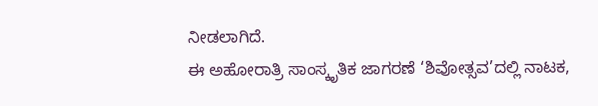ನೀಡಲಾಗಿದೆ.
ಈ ಅಹೋರಾತ್ರಿ ಸಾಂಸ್ಕೃತಿಕ ಜಾಗರಣೆ ‘ಶಿವೋತ್ಸವ’ದಲ್ಲಿ ನಾಟಕ,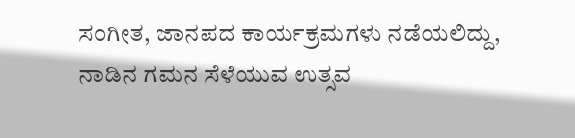ಸಂಗೀತ, ಜಾನಪದ ಕಾರ್ಯಕ್ರಮಗಳು ನಡೆಯಲಿದ್ದು, ನಾಡಿನ ಗಮನ ಸೆಳೆಯುವ ಉತ್ಸವ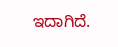ಇದಾಗಿದೆ.